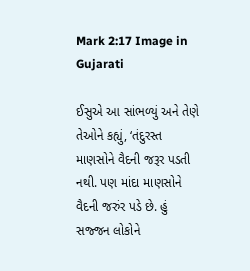Mark 2:17 Image in Gujarati

ઈસુએ આ સાંભળ્યું અને તેણે તેઓને કહ્યું, ‘તંદુરસ્ત માણસોને વૈદની જરૂર પડતી નથી. પણ માંદા માણસોને વૈદની જરુંર પડે છે. હું સજ્જન લોકોને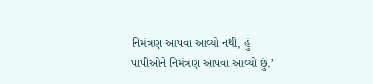નિમંત્રણ આપવા આવ્યો નથી, હું પાપીઓને નિમંત્રણ આપવા આવ્યો છું.’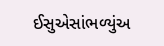ઈસુએસાંભળ્યુંઅ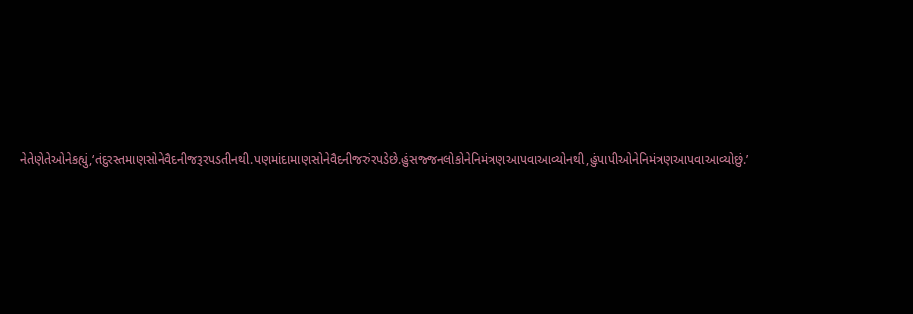નેતેણેતેઓનેકહ્યું,‘તંદુરસ્તમાણસોનેવૈદનીજરૂરપડતીનથી.પણમાંદામાણસોનેવૈદનીજરુંરપડેછે.હુંસજ્જનલોકોનેનિમંત્રણઆપવાઆવ્યોનથી,હુંપાપીઓનેનિમંત્રણઆપવાઆવ્યોછું.’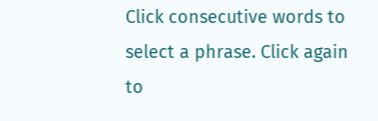Click consecutive words to select a phrase. Click again to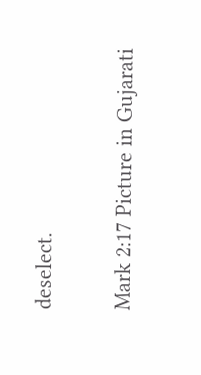deselect.

Mark 2:17 Picture in Gujarati